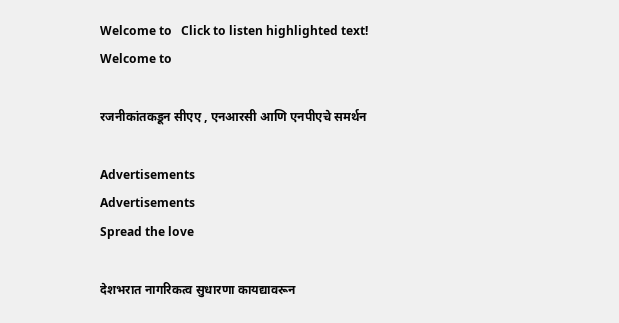Welcome to   Click to listen highlighted text! Welcome to

रजनीकांतकडून सीएए , एनआरसी आणि एनपीएचे समर्थन

Advertisements
Advertisements
Spread the love

देशभरात नागरिकत्व सुधारणा कायद्यावरून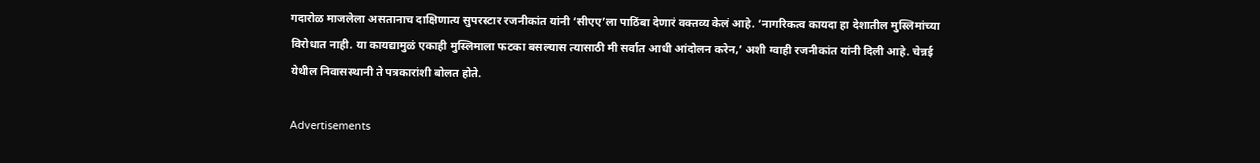गदारोळ माजलेला असतानाच दाक्षिणात्य सुपरस्टार रजनीकांत यांनी ‘सीएए’ला पाठिंबा देणारं वक्तव्य केलं आहे. ‘नागरिकत्व कायदा हा देशातील मुस्लिमांच्या विरोधात नाही. या कायद्यामुळं एकाही मुस्लिमाला फटका बसल्यास त्यासाठी मी सर्वात आधी आंदोलन करेन,’ अशी ग्वाही रजनीकांत यांनी दिली आहे. चेन्नई येथील निवासस्थानी ते पत्रकारांशी बोलत होते.

Advertisements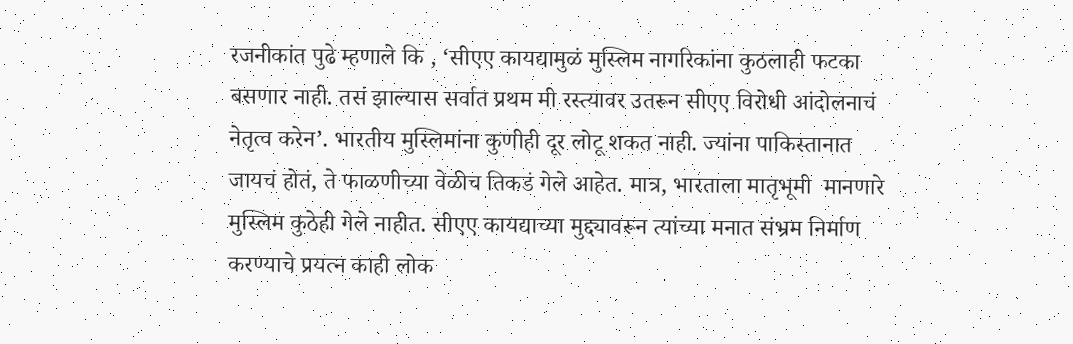रजनीकांत पुढे म्हणाले कि , ‘सीएए कायद्यामुळं मुस्लिम नागरिकांना कुठलाही फटका बसणार नाही. तसं झाल्यास सर्वात प्रथम मी रस्त्यावर उतरून सीएए विरोधी आंदोलनाचं नेतृत्व करेन’. भारतीय मुस्लिमांना कुणीही दूर लोटू शकत नाही. ज्यांना पाकिस्तानात जायचं होतं, ते फाळणीच्या वेळीच तिकडं गेले आहेत. मात्र, भारताला मातृभूमी  मानणारे मुस्लिम कुठेही गेले नाहीत. सीएए कायद्याच्या मुद्द्यावरून त्यांच्या मनात संभ्रम निर्माण करण्याचे प्रयत्न काही लोक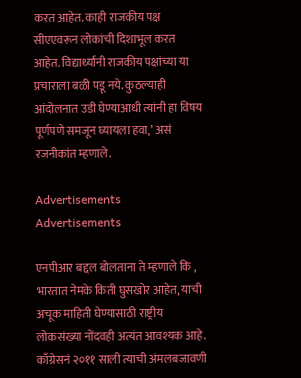करत आहेत. काही राजकीय पक्ष सीएएवरून लोकांची दिशाभूल करत आहेत. विद्यार्थ्यांनी राजकीय पक्षांच्या या प्रचाराला बळी पडू नये. कुठल्याही आंदोलनात उडी घेण्याआधी त्यांनी हा विषय पूर्णपणे समजून घ्यायला हवा,’ असं रजनीकांत म्हणाले.

Advertisements
Advertisements

एनपीआर बद्दल बोलताना ते म्हणाले कि , भारतात नेमके किती घुसखोर आहेत, याची अचूक माहिती घेण्यासाठी राष्ट्रीय लोकसंख्या नोंदवही अत्यंत आवश्यक आहे. काँग्रेसनं २०११ साली त्याची अंमलबजावणी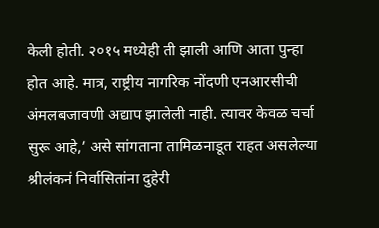केली होती. २०१५ मध्येही ती झाली आणि आता पुन्हा होत आहे. मात्र, राष्ट्रीय नागरिक नोंदणी एनआरसीची अंमलबजावणी अद्याप झालेली नाही. त्यावर केवळ चर्चा सुरू आहे,’ असे सांगताना तामिळनाडूत राहत असलेल्या श्रीलंकनं निर्वासितांना दुहेरी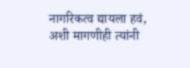नागरिकत्व द्यायला हवं, अशी मागणीही त्यांनी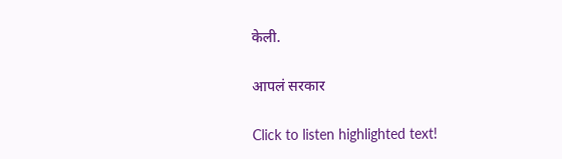केली.

आपलं सरकार

Click to listen highlighted text!